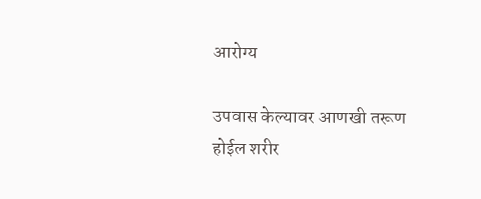आरोग्य

उपवास केल्यावर आणखी तरूण होईल शरीर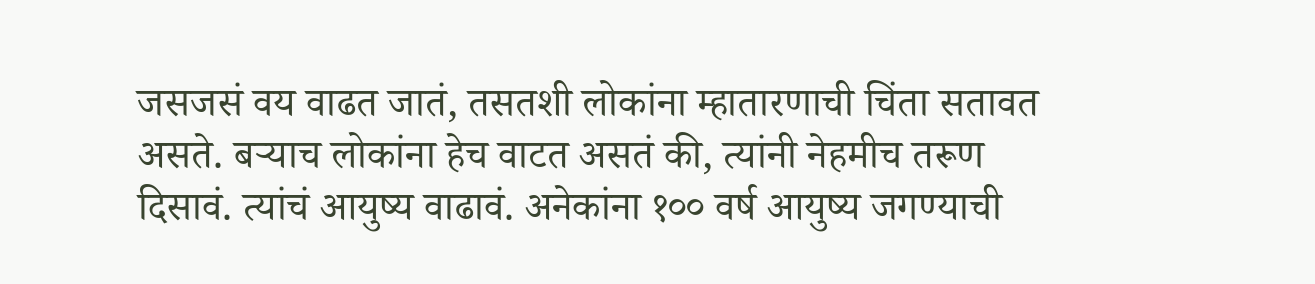जसजसं वय वाढत जातं, तसतशी लोकांना म्हातारणाची चिंता सतावत असते. बऱ्याच लोकांना हेच वाटत असतं की, त्यांनी नेहमीच तरूण दिसावं. त्यांचं आयुष्य वाढावं. अनेकांना १०० वर्ष आयुष्य जगण्याची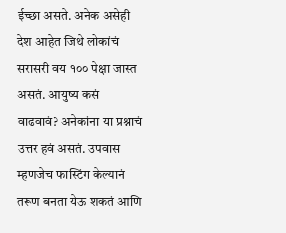ईच्छा असते. अनेक असेही देश आहेत जिथे लोकांचं सरासरी वय १०० पेक्षा जास्त असतं. आयुष्य कसं वाढवावं? अनेकांना या प्रश्नाचं उत्तर हवं असतं. उपवास म्हणजेच फास्टिंग केल्यानं तरूण बनता येऊ शकतं आणि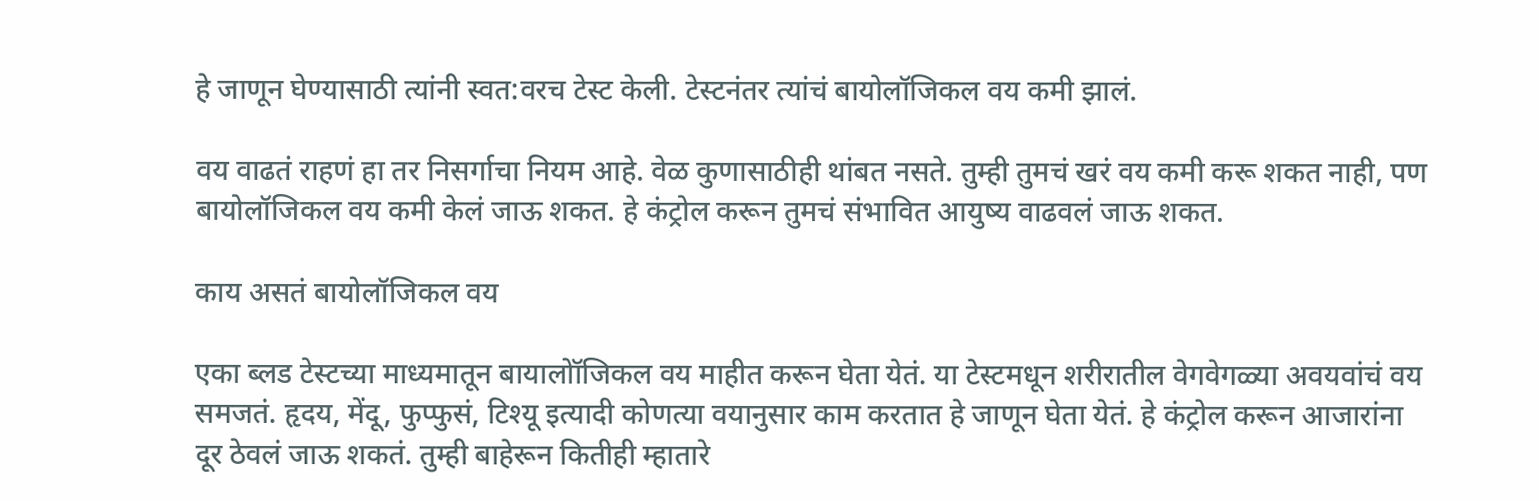हे जाणून घेण्यासाठी त्यांनी स्वत:वरच टेस्ट केली. टेस्टनंतर त्यांचं बायोलॉजिकल वय कमी झालं.

वय वाढतं राहणं हा तर निसर्गाचा नियम आहे. वेळ कुणासाठीही थांबत नसते. तुम्ही तुमचं खरं वय कमी करू शकत नाही, पण बायोलॉजिकल वय कमी केलं जाऊ शकत. हे कंट्रोल करून तुमचं संभावित आयुष्य वाढवलं जाऊ शकत.

काय असतं बायोलॉजिकल वय

एका ब्लड टेस्टच्या माध्यमातून बायालोॉजिकल वय माहीत करून घेता येतं. या टेस्टमधून शरीरातील वेगवेगळ्या अवयवांचं वय समजतं. हृदय, मेंदू, फुप्फुसं, टिश्यू इत्यादी कोणत्या वयानुसार काम करतात हे जाणून घेता येतं. हे कंट्रोल करून आजारांना दूर ठेवलं जाऊ शकतं. तुम्ही बाहेरून कितीही म्हातारे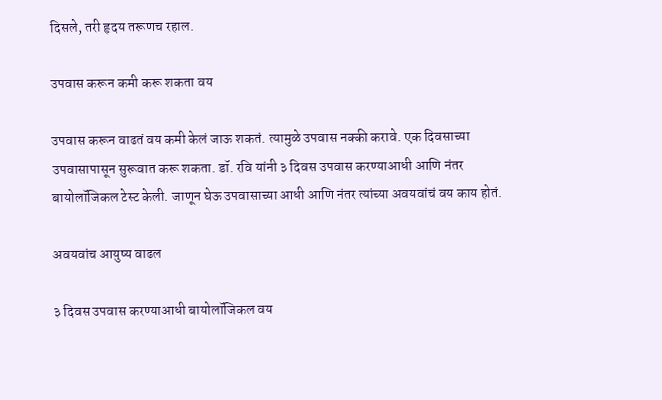दिसले, तरी हृदय तरूणच रहाल.

उपवास करून कमी करू शकता वय

उपवास करून वाढतं वय कमी केलं जाऊ शकतं. त्यामुळे उपवास नक्की करावे. एक दिवसाच्या उपवासापासून सुरूवात करू शकता. डॉ. रवि यांनी ३ दिवस उपवास करण्याआधी आणि नंतर बायोलॉजिकल टेस्ट केली. जाणून घेऊ उपवासाच्या आधी आणि नंतर त्यांच्या अवयवांचं वय काय होतं.

अवयवांच आयुष्य वाढल

३ दिवस उपवास करण्याआधी बायोलॉजिकल वय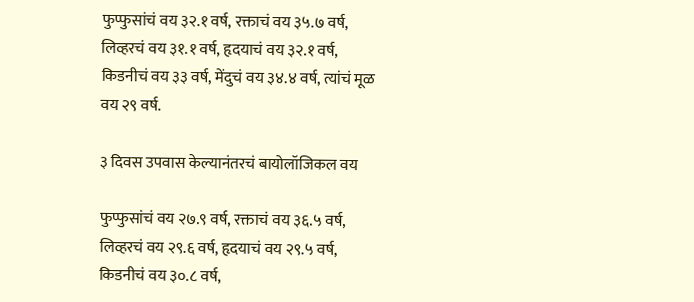फुप्फुसांचं वय ३२.१ वर्ष, रक्ताचं वय ३५.७ वर्ष, लिव्हरचं वय ३१.१ वर्ष, हृदयाचं वय ३२.१ वर्ष, किडनीचं वय ३३ वर्ष, मेंदुचं वय ३४.४ वर्ष, त्यांचं मूळ वय २९ वर्ष.

३ दिवस उपवास केल्यानंतरचं बायोलॉजिकल वय

फुप्फुसांचं वय २७.९ वर्ष, रक्ताचं वय ३६.५ वर्ष, लिव्हरचं वय २९.६ वर्ष, हृदयाचं वय २९.५ वर्ष, किडनीचं वय ३०.८ वर्ष,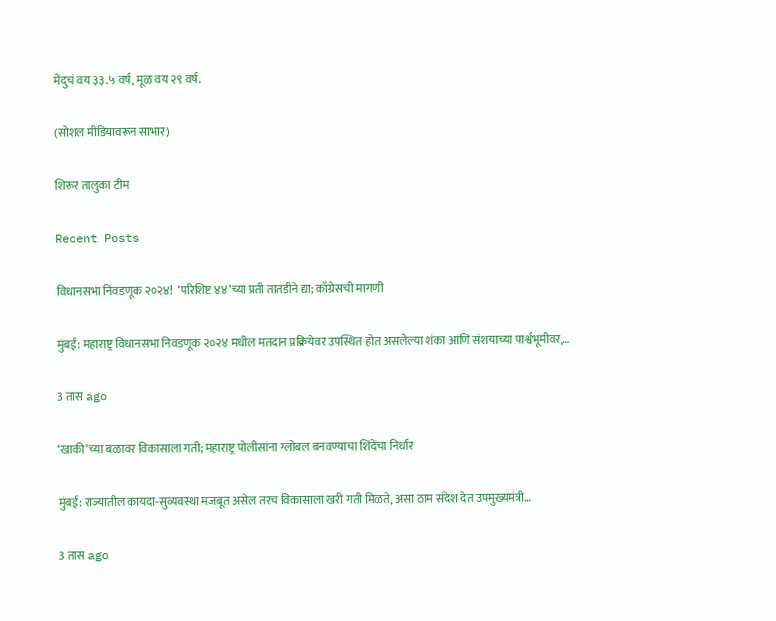मेंदुचं वय ३३.५ वर्ष, मूळ वय २९ वर्ष.

(सोशल मीडियावरून साभार)

शिरूर तालुका टीम

Recent Posts

विधानसभा निवडणूक २०२४!  ‘परिशिष्ट ४४’च्या प्रती तातडीने द्या; काँग्रेसची मागणी

मुंबई: महाराष्ट्र विधानसभा निवडणूक २०२४ मधील मतदान प्रक्रियेवर उपस्थित होत असलेल्या शंका आणि संशयाच्या पार्श्वभूमीवर,…

3 तास ago

‘खाकी’च्या बळावर विकासाला गती; महाराष्ट्र पोलीसांना ग्लोबल बनवण्याचा शिंदेंचा निर्धार

मुंबई: राज्यातील कायदा-सुव्यवस्था मजबूत असेल तरच विकासाला खरी गती मिळते, असा ठाम संदेश देत उपमुख्यमंत्री…

3 तास ago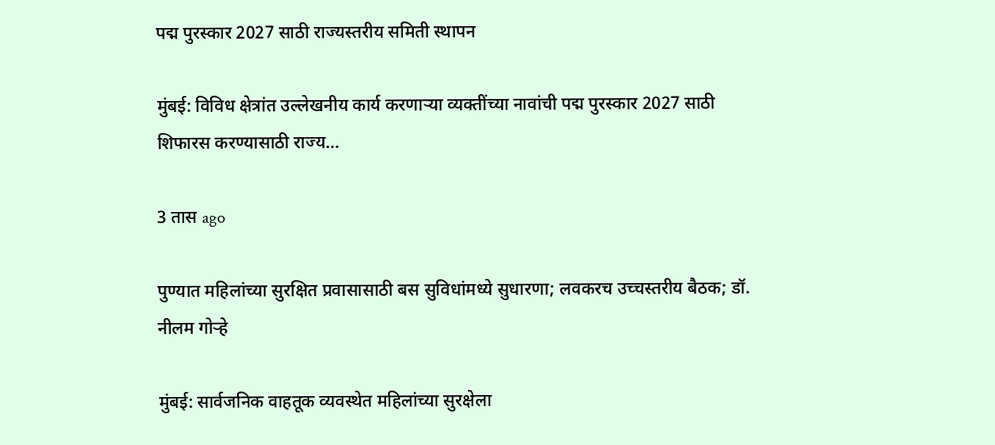पद्म पुरस्कार 2027 साठी राज्यस्तरीय समिती स्थापन

मुंबई: विविध क्षेत्रांत उल्लेखनीय कार्य करणाऱ्या व्यक्तींच्या नावांची पद्म पुरस्कार 2027 साठी शिफारस करण्यासाठी राज्य…

3 तास ago

पुण्यात महिलांच्या सुरक्षित प्रवासासाठी बस सुविधांमध्ये सुधारणा; लवकरच उच्चस्तरीय बैठक; डॉ. नीलम गोऱ्हे

मुंबई: सार्वजनिक वाहतूक व्यवस्थेत महिलांच्या सुरक्षेला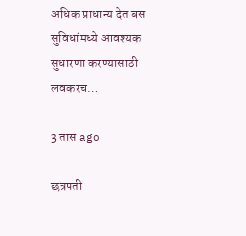अधिक प्राधान्य देत बस सुविधांमध्ये आवश्यक सुधारणा करण्यासाठी लवकरच…

3 तास ago

छत्रपती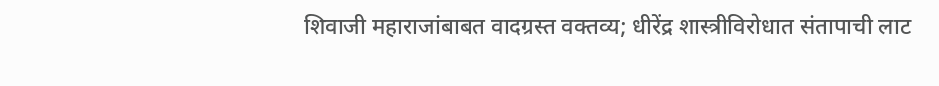शिवाजी महाराजांबाबत वादग्रस्त वक्तव्य; धीरेंद्र शास्त्रीविरोधात संतापाची लाट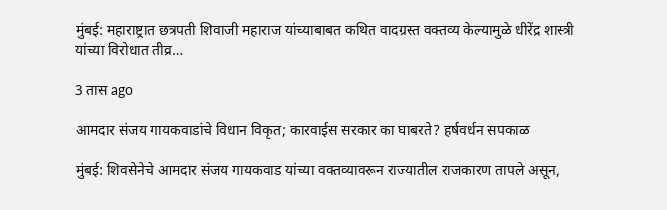मुंबई: महाराष्ट्रात छत्रपती शिवाजी महाराज यांच्याबाबत कथित वादग्रस्त वक्तव्य केल्यामुळे धीरेंद्र शास्त्री यांच्या विरोधात तीव्र…

3 तास ago

आमदार संजय गायकवाडांचे विधान विकृत; कारवाईस सरकार का घाबरते? हर्षवर्धन सपकाळ

मुंबई: शिवसेनेचे आमदार संजय गायकवाड यांच्या वक्तव्यावरून राज्यातील राजकारण तापले असून,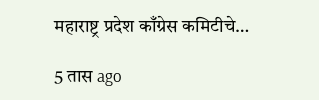महाराष्ट्र प्रदेश काँग्रेस कमिटीचे…

5 तास ago